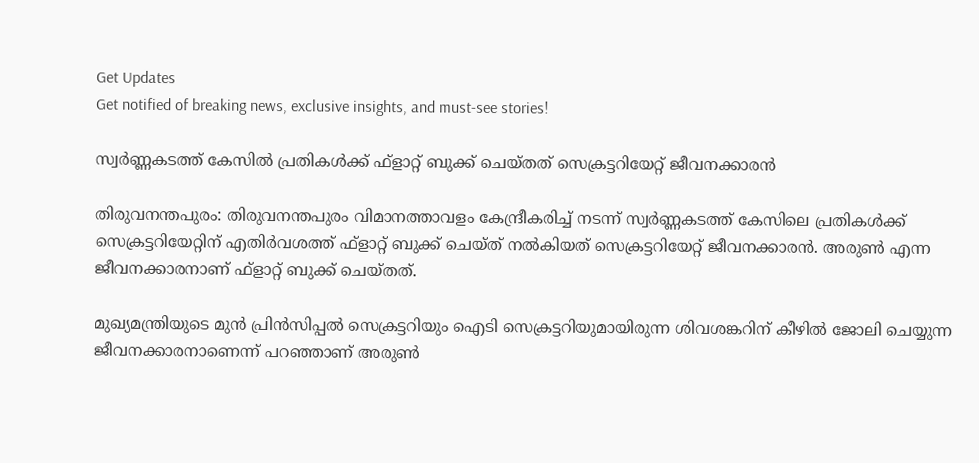Get Updates
Get notified of breaking news, exclusive insights, and must-see stories!

സ്വര്‍ണ്ണകടത്ത് കേസില്‍ പ്രതികള്‍ക്ക് ഫ്‌ളാറ്റ് ബുക്ക് ചെയ്തത് സെക്രട്ടറിയേറ്റ് ജീവനക്കാരന്‍

തിരുവനന്തപുരം: തിരുവനന്തപുരം വിമാനത്താവളം കേന്ദ്രീകരിച്ച് നടന്ന് സ്വര്‍ണ്ണകടത്ത് കേസിലെ പ്രതികള്‍ക്ക് സെക്രട്ടറിയേറ്റിന് എതിര്‍വശത്ത് ഫ്‌ളാറ്റ് ബുക്ക് ചെയ്ത് നല്‍കിയത് സെക്രട്ടറിയേറ്റ് ജീവനക്കാരന്‍. അരുണ്‍ എന്ന ജീവനക്കാരനാണ് ഫ്‌ളാറ്റ് ബുക്ക് ചെയ്തത്.

മുഖ്യമന്ത്രിയുടെ മുന്‍ പ്രിന്‍സിപ്പല്‍ സെക്രട്ടറിയും ഐടി സെക്രട്ടറിയുമായിരുന്ന ശിവശങ്കറിന് കീഴില്‍ ജോലി ചെയ്യുന്ന ജീവനക്കാരനാണെന്ന് പറഞ്ഞാണ് അരുണ്‍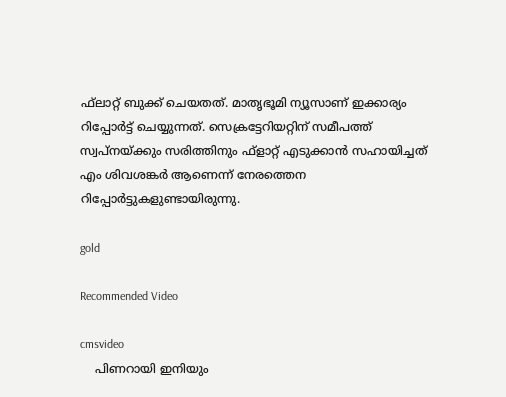ഫ്‌ലാറ്റ് ബുക്ക് ചെയതത്. മാതൃഭൂമി ന്യൂസാണ് ഇക്കാര്യം റിപ്പോര്‍ട്ട് ചെയ്യുന്നത്. സെക്രട്ടേറിയറ്റിന് സമീപത്ത് സ്വപ്നയ്ക്കും സരിത്തിനും ഫ്ളാറ്റ് എടുക്കാന്‍ സഹായിച്ചത് എം ശിവശങ്കര്‍ ആണെന്ന് നേരത്തെന റിപ്പോര്‍ട്ടുകളുണ്ടായിരുന്നു.

gold

Recommended Video

cmsvideo
    പിണറായി ഇനിയും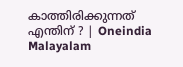കാത്തിരിക്കുന്നത് എന്തിന്‌ ? | Oneindia Malayalam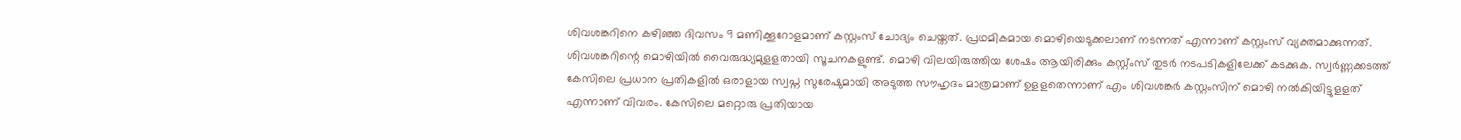ശിവശങ്കറിനെ കഴിഞ്ഞ ദിവസം 9 മണിക്കൂറോളമാണ് കസ്റ്റംസ് ചോദ്യം ചെയ്തത്. പ്രഥമികമായ മൊഴിയെടുക്കലാണ് നടന്നത് എന്നാണ് കസ്റ്റംസ് വ്യക്തമാക്കുന്നത്. ശിവശങ്കറിന്റെ മൊഴിയില്‍ വൈരുദ്ധ്യമുളളതായി സൂചനകളുണ്ട്. മൊഴി വിലയിരുത്തിയ ശേഷം ആയിരിക്കും കസ്റ്റ്ംസ് തുടര്‍ നടപടികളിലേക്ക് കടക്കുക. സ്വര്‍ണ്ണക്കടത്ത് കേസിലെ പ്രധാന പ്രതികളില്‍ ഒരാളായ സ്വപ്ന സുരേഷുമായി അടുത്ത സൗഹൃദം മാത്രമാണ് ഉളളതെന്നാണ് എം ശിവശങ്കര്‍ കസ്റ്റംസിന് മൊഴി നല്‍കിയിട്ടുളളത് എന്നാണ് വിവരം. കേസിലെ മറ്റൊരു പ്രതിയായ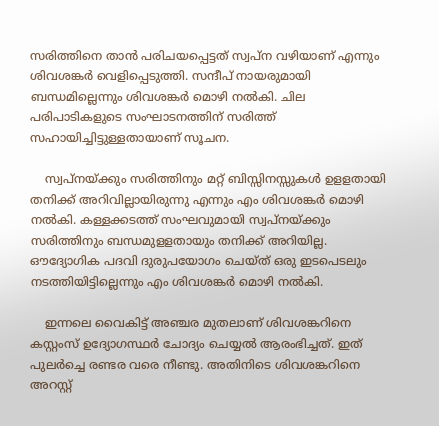സരിത്തിനെ താന്‍ പരിചയപ്പെട്ടത് സ്വപ്ന വഴിയാണ് എന്നും ശിവശങ്കര്‍ വെളിപ്പെടുത്തി. സന്ദീപ് നായരുമായി ബന്ധമില്ലെന്നും ശിവശങ്കര്‍ മൊഴി നല്‍കി. ചില പരിപാടികളുടെ സംഘാടനത്തിന് സരിത്ത് സഹായിച്ചിട്ടുള്ളതായാണ് സൂചന.

    സ്വപ്നയ്ക്കും സരിത്തിനും മറ്റ് ബിസ്സിനസ്സുകള്‍ ഉളളതായി തനിക്ക് അറിവില്ലായിരുന്നു എന്നും എം ശിവശങ്കര്‍ മൊഴി നല്‍കി. കള്ളക്കടത്ത് സംഘവുമായി സ്വപ്നയ്ക്കും സരിത്തിനും ബന്ധമുളളതായും തനിക്ക് അറിയില്ല. ഔദ്യോഗിക പദവി ദുരുപയോഗം ചെയ്ത് ഒരു ഇടപെടലും നടത്തിയിട്ടില്ലെന്നും എം ശിവശങ്കര്‍ മൊഴി നല്‍കി.

    ഇന്നലെ വൈകിട്ട് അഞ്ചര മുതലാണ് ശിവശങ്കറിനെ കസ്റ്റംസ് ഉദ്യോഗസ്ഥര്‍ ചോദ്യം ചെയ്യല്‍ ആരംഭിച്ചത്. ഇത് പുലര്‍ച്ചെ രണ്ടര വരെ നീണ്ടു. അതിനിടെ ശിവശങ്കറിനെ അറസ്റ്റ്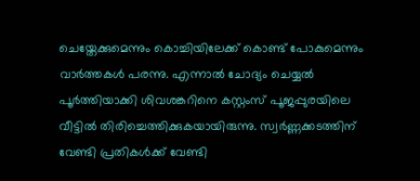ചെയ്തേക്കുമെന്നും കൊച്ചിയിലേക്ക് കൊണ്ട് പോകുമെന്നും വാര്‍ത്തകള്‍ പരന്നു. എന്നാല്‍ ചോദ്യം ചെയ്യല്‍ പൂര്‍ത്തിയാക്കി ശിവശങ്കറിനെ കസ്റ്റംസ് പൂജപ്പുരയിലെ വീട്ടില്‍ തിരിച്ചെത്തിക്കുകയായിരുന്നു. സ്വര്‍ണ്ണക്കടത്തിന് വേണ്ടി പ്രതികള്‍ക്ക് വേണ്ടി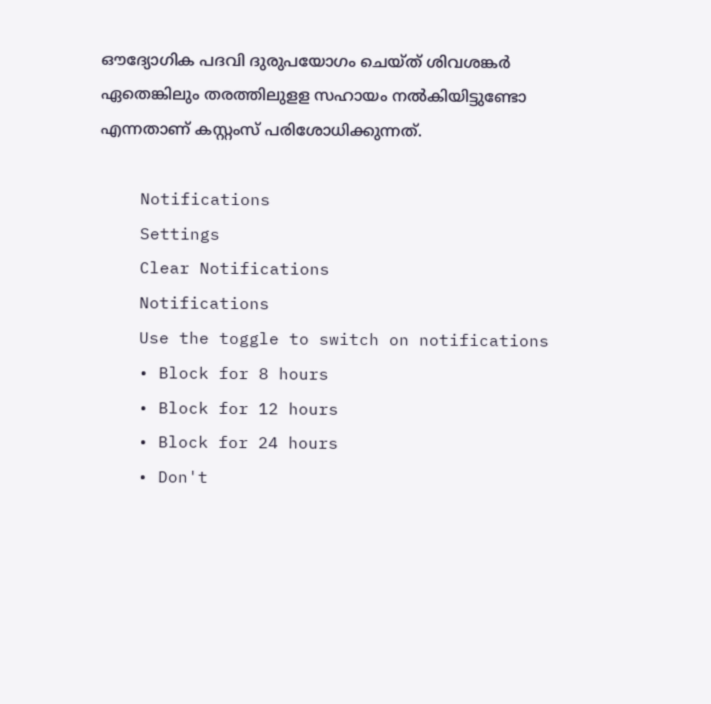ഔദ്യോഗിക പദവി ദുരുപയോഗം ചെയ്ത് ശിവശങ്കര്‍ ഏതെങ്കിലും തരത്തിലുളള സഹായം നല്‍കിയിട്ടുണ്ടോ എന്നതാണ് കസ്റ്റംസ് പരിശോധിക്കുന്നത്.

    Notifications
    Settings
    Clear Notifications
    Notifications
    Use the toggle to switch on notifications
    • Block for 8 hours
    • Block for 12 hours
    • Block for 24 hours
    • Don't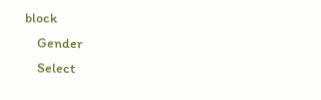block
    Gender
    Select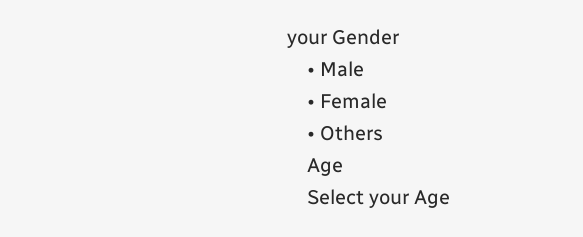your Gender
    • Male
    • Female
    • Others
    Age
    Select your Age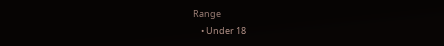Range
    • Under 18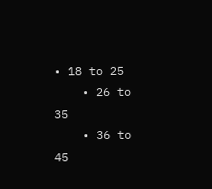• 18 to 25
    • 26 to 35
    • 36 to 45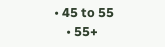• 45 to 55
    • 55+